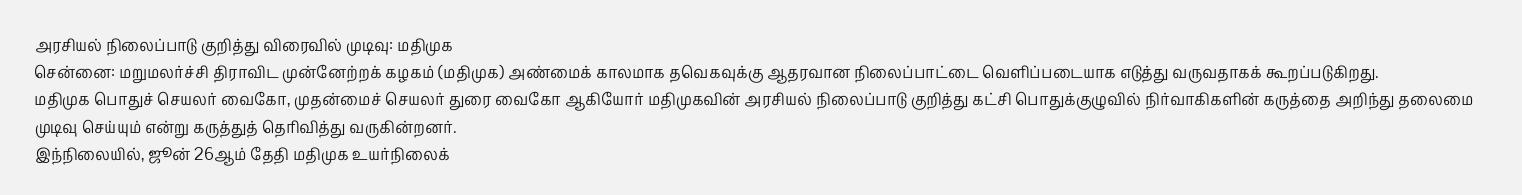அரசியல் நிலைப்பாடு குறித்து விரைவில் முடிவு: மதிமுக
சென்னை: மறுமலர்ச்சி திராவிட முன்னேற்றக் கழகம் (மதிமுக) அண்மைக் காலமாக தவெகவுக்கு ஆதரவான நிலைப்பாட்டை வெளிப்படையாக எடுத்து வருவதாகக் கூறப்படுகிறது.
மதிமுக பொதுச் செயலர் வைகோ, முதன்மைச் செயலர் துரை வைகோ ஆகியோர் மதிமுகவின் அரசியல் நிலைப்பாடு குறித்து கட்சி பொதுக்குழுவில் நிர்வாகிகளின் கருத்தை அறிந்து தலைமை முடிவு செய்யும் என்று கருத்துத் தெரிவித்து வருகின்றனர்.
இந்நிலையில், ஜூன் 26ஆம் தேதி மதிமுக உயர்நிலைக்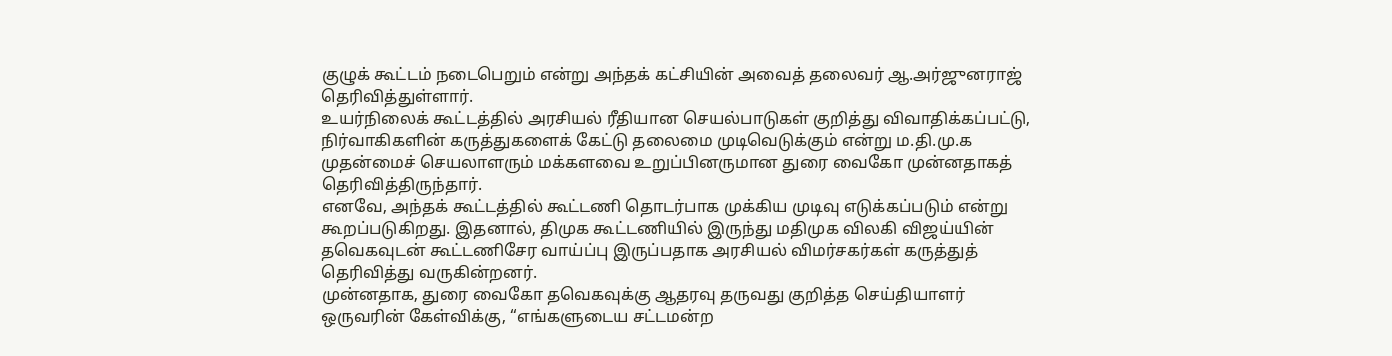குழுக் கூட்டம் நடைபெறும் என்று அந்தக் கட்சியின் அவைத் தலைவர் ஆ.அர்ஜுனராஜ் தெரிவித்துள்ளார்.
உயர்நிலைக் கூட்டத்தில் அரசியல் ரீதியான செயல்பாடுகள் குறித்து விவாதிக்கப்பட்டு, நிர்வாகிகளின் கருத்துகளைக் கேட்டு தலைமை முடிவெடுக்கும் என்று ம.தி.மு.க முதன்மைச் செயலாளரும் மக்களவை உறுப்பினருமான துரை வைகோ முன்னதாகத் தெரிவித்திருந்தார்.
எனவே, அந்தக் கூட்டத்தில் கூட்டணி தொடர்பாக முக்கிய முடிவு எடுக்கப்படும் என்று கூறப்படுகிறது. இதனால், திமுக கூட்டணியில் இருந்து மதிமுக விலகி விஜய்யின் தவெகவுடன் கூட்டணிசேர வாய்ப்பு இருப்பதாக அரசியல் விமர்சகர்கள் கருத்துத் தெரிவித்து வருகின்றனர்.
முன்னதாக, துரை வைகோ தவெகவுக்கு ஆதரவு தருவது குறித்த செய்தியாளர் ஒருவரின் கேள்விக்கு, “எங்களுடைய சட்டமன்ற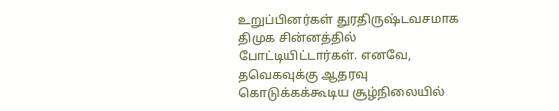உறுப்பினர்கள் துரதிருஷ்டவசமாக திமுக சின்னத்தில் போட்டியிட்டார்கள். எனவே, தவெகவுக்கு ஆதரவு கொடுக்கக்கூடிய சூழ்நிலையில்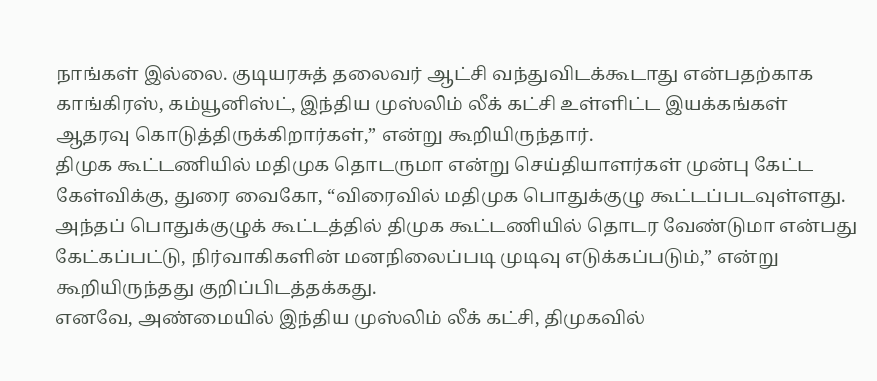நாங்கள் இல்லை. குடியரசுத் தலைவர் ஆட்சி வந்துவிடக்கூடாது என்பதற்காக காங்கிரஸ், கம்யூனிஸ்ட், இந்திய முஸ்லிம் லீக் கட்சி உள்ளிட்ட இயக்கங்கள் ஆதரவு கொடுத்திருக்கிறார்கள்,” என்று கூறியிருந்தார்.
திமுக கூட்டணியில் மதிமுக தொடருமா என்று செய்தியாளர்கள் முன்பு கேட்ட கேள்விக்கு, துரை வைகோ, “விரைவில் மதிமுக பொதுக்குழு கூட்டப்படவுள்ளது. அந்தப் பொதுக்குழுக் கூட்டத்தில் திமுக கூட்டணியில் தொடர வேண்டுமா என்பது கேட்கப்பட்டு, நிர்வாகிகளின் மனநிலைப்படி முடிவு எடுக்கப்படும்,” என்று கூறியிருந்தது குறிப்பிடத்தக்கது.
எனவே, அண்மையில் இந்திய முஸ்லிம் லீக் கட்சி, திமுகவில்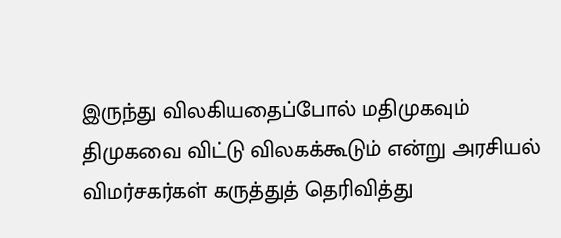இருந்து விலகியதைப்போல் மதிமுகவும் திமுகவை விட்டு விலகக்கூடும் என்று அரசியல் விமர்சகர்கள் கருத்துத் தெரிவித்து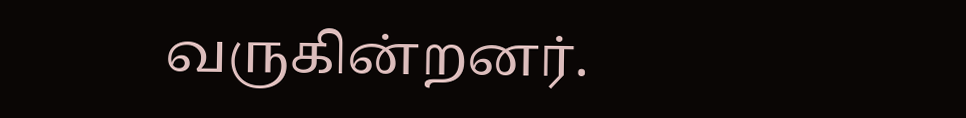வருகின்றனர்.